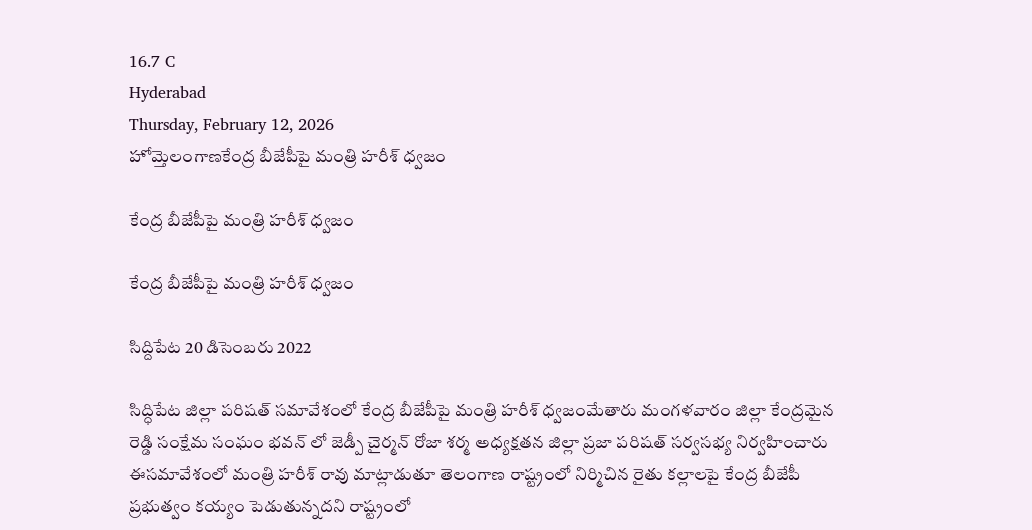16.7 C
Hyderabad
Thursday, February 12, 2026
హోమ్తెలంగాణకేంద్ర బీజేపీపై మంత్రి హరీశ్ ధ్వజం

కేంద్ర బీజేపీపై మంత్రి హరీశ్ ధ్వజం

కేంద్ర బీజేపీపై మంత్రి హరీశ్ ధ్వజం

సిద్దిపేట 20 డిసెంబరు 2022

సిద్ధిపేట జిల్లా పరిషత్ సమావేశంలో కేంద్ర బీజేపీపై మంత్రి హరీశ్ ధ్వజంమేతారు మంగళవారం జిల్లా కేంద్రమైన రెడ్డి సంక్షేమ సంఘం భవన్ లో జెడ్పీ చైర్మన్ రోజా శర్మ అధ్యక్షతన జిల్లా ప్రజా పరిషత్ సర్వసభ్య నిర్వహించారు  ఈసమావేశంలో మంత్రి హరీశ్ రావు మాట్లాడుతూ తెలంగాణ రాష్ట్రంలో నిర్మిచిన రైతు కల్లాలపై కేంద్ర బీజేపీ ప్రభుత్వం కయ్యం పెడుతున్నదని రాష్ట్రంలో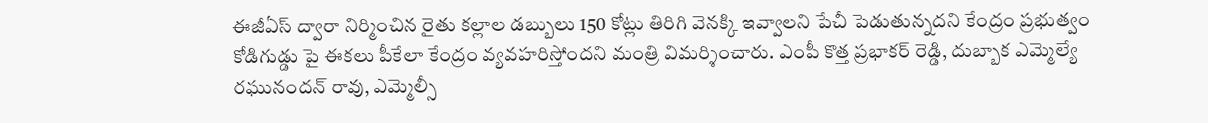ఈజీఏస్ ద్వారా నిర్మించిన రైతు కల్లాల డబ్బులు 150 కోట్లు తిరిగి వెనక్కి ఇవ్వాలని పేచీ పెడుతున్నదని కేంద్రం ప్రభుత్వం కోడిగుడ్డు పై ఈకలు పీకేలా కేంద్రం వ్యవహరిస్తోందని మంత్రి విమర్శించారు. ఎంపీ కొత్త ప్రభాకర్ రెడ్డి, దుబ్బాక ఎమ్మెల్యే రఘునందన్ రావు, ఎమ్మెల్సీ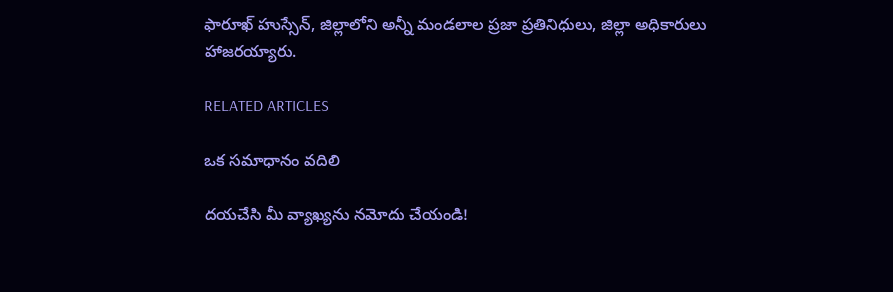ఫారూఖ్ హుస్సేన్, జిల్లాలోని అన్నీ మండలాల ప్రజా ప్రతినిధులు, జిల్లా అధికారులు హాజరయ్యారు.

RELATED ARTICLES

ఒక సమాధానం వదిలి

దయచేసి మీ వ్యాఖ్యను నమోదు చేయండి!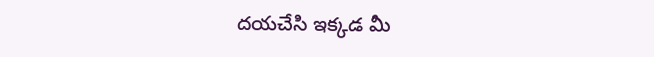దయచేసి ఇక్కడ మీ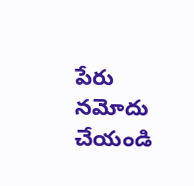పేరు నమోదు చేయండి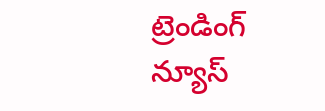ట్రెండింగ్ న్యూస్